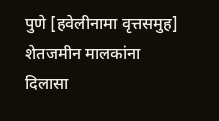पुणे [हवेलीनामा वृत्तसमुह] शेतजमीन मालकांना दिलासा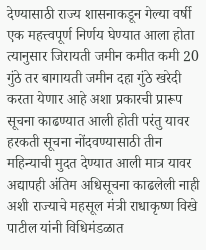देण्यासाठी राज्य शासनाकडून गेल्या वर्षी एक महत्त्वपूर्ण निर्णय घेण्यात आला होता त्यानुसार जिरायती जमीन कमीत कमी 20 गुंठे तर बागायती जमीन दहा गुंठे खरेदी करता येणार आहे अशा प्रकारची प्रारूप सूचना काढण्यात आली होती परंतु यावर हरकती सूचना नोंदवण्यासाठी तीन महिन्याची मुदत देण्यात आली मात्र यावर अद्यापही अंतिम अधिसूचना काढलेली नाही अशी राज्याचे महसूल मंत्री राधाकृष्ण विखे पाटील यांनी विधिमंडळात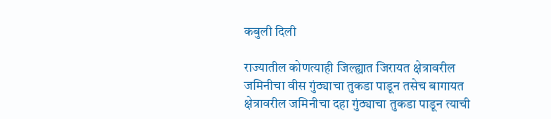कबुली दिली

राज्यातील कोणत्याही जिल्ह्यात जिरायत क्षेत्रावरील जमिनीचा वीस गुंठ्याचा तुकडा पाडून तसेच बागायत क्षेत्रावरील जमिनीचा दहा गुंठ्याचा तुकडा पाडून त्याची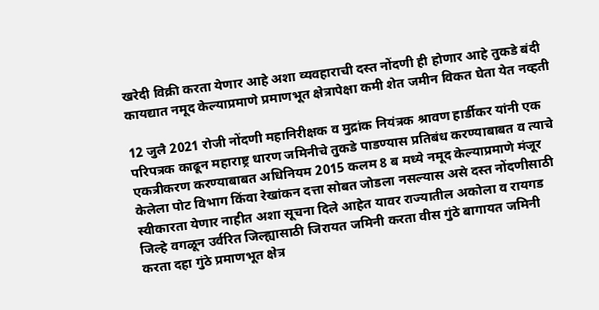खरेदी विक्री करता येणार आहे अशा व्यवहाराची दस्त नोंदणी ही होणार आहे तुकडे बंदी कायद्यात नमूद केल्याप्रमाणे प्रमाणभूत क्षेत्रापेक्षा कमी शेत जमीन विकत घेता येत नव्हती

12 जुलै 2021 रोजी नोंदणी महानिरीक्षक व मुद्रांक नियंत्रक श्रावण हार्डीकर यांनी एक परिपत्रक काढून महाराष्ट्र धारण जमिनीचे तुकडे पाडण्यास प्रतिबंध करण्याबाबत व त्याचे एकत्रीकरण करण्याबाबत अधिनियम 2015 कलम 8 ब मध्ये नमूद केल्याप्रमाणे मंजूर केलेला पोट विभाग किंवा रेखांकन दत्ता सोबत जोडला नसल्यास असे दस्त नोंदणीसाठी स्वीकारता येणार नाहीत अशा सूचना दिले आहेत यावर राज्यातील अकोला व रायगड जिल्हे वगळून उर्वरित जिल्ह्यासाठी जिरायत जमिनी करता वीस गुंठे बागायत जमिनी करता दहा गुंठे प्रमाणभूत क्षेत्र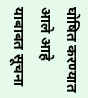घोषित करण्यात आले आहे याबाबत सूचना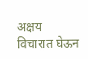अक्षय विचारात घेऊन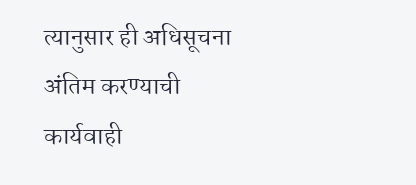त्यानुसार ही अधिसूचना अंतिम करण्याची कार्यवाही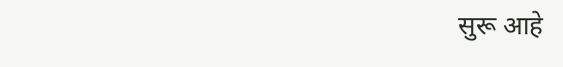सुरू आहे